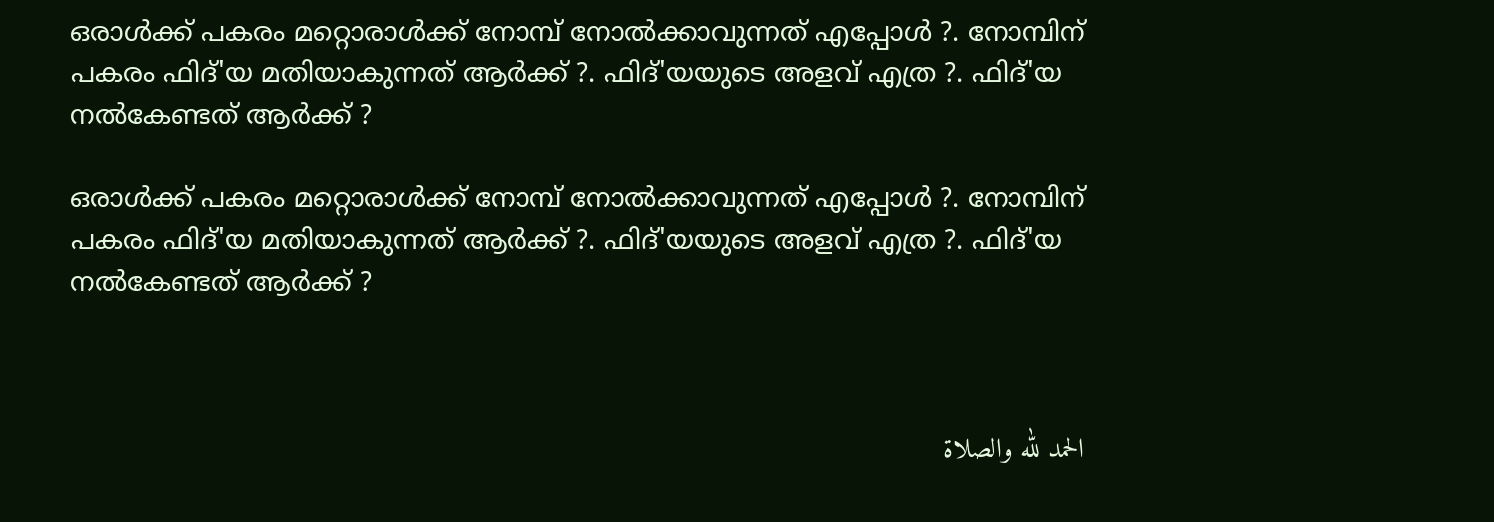ഒരാള്‍ക്ക് പകരം മറ്റൊരാള്‍ക്ക് നോമ്പ് നോല്‍ക്കാവുന്നത് എപ്പോള്‍ ?. നോമ്പിന് പകരം ഫിദ്'യ മതിയാകുന്നത് ആര്‍ക്ക് ?. ഫിദ്'യയുടെ അളവ് എത്ര ?. ഫിദ്'യ നല്‍കേണ്ടത് ആര്‍ക്ക് ?

ഒരാള്‍ക്ക് പകരം മറ്റൊരാള്‍ക്ക് നോമ്പ് നോല്‍ക്കാവുന്നത് എപ്പോള്‍ ?. നോമ്പിന് പകരം ഫിദ്'യ മതിയാകുന്നത് ആര്‍ക്ക് ?. ഫിദ്'യയുടെ അളവ് എത്ര ?. ഫിദ്'യ നല്‍കേണ്ടത് ആര്‍ക്ക് ?



الحمد لله والصلاة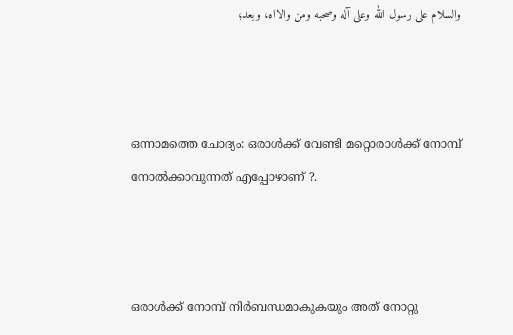والسلام على رسول الله وعلى آله وصحبه ومن والااه، وبعد؛



ഒന്നാമത്തെ ചോദ്യം: ഒരാള്‍ക്ക് വേണ്ടി മറ്റൊരാള്‍ക്ക് നോമ്പ് നോല്‍ക്കാവുന്നത് എപ്പോഴാണ് ?.



ഒരാൾക്ക് നോമ്പ് നിർബന്ധമാകുകയും അത് നോറ്റു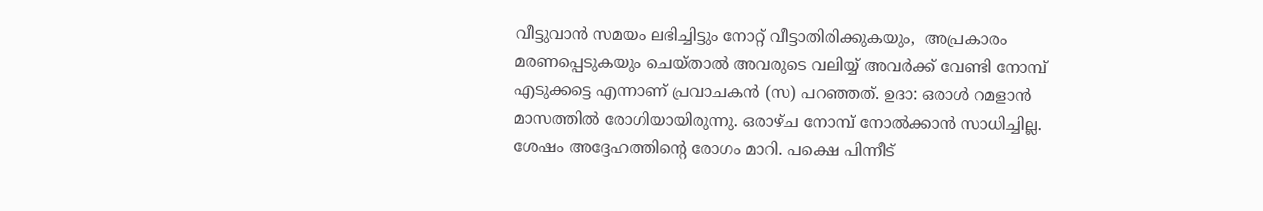വീട്ടുവാൻ സമയം ലഭിച്ചിട്ടും നോറ്റ് വീട്ടാതിരിക്കുകയും,  അപ്രകാരം മരണപ്പെടുകയും ചെയ്‌താൽ അവരുടെ വലിയ്യ് അവർക്ക് വേണ്ടി നോമ്പ് എടുക്കട്ടെ എന്നാണ് പ്രവാചകൻ (സ) പറഞ്ഞത്. ഉദാ: ഒരാള്‍ റമളാന്‍ മാസത്തില്‍ രോഗിയായിരുന്നു. ഒരാഴ്ച നോമ്പ് നോല്‍ക്കാന്‍ സാധിച്ചില്ല. ശേഷം അദ്ദേഹത്തിന്‍റെ രോഗം മാറി. പക്ഷെ പിന്നീട്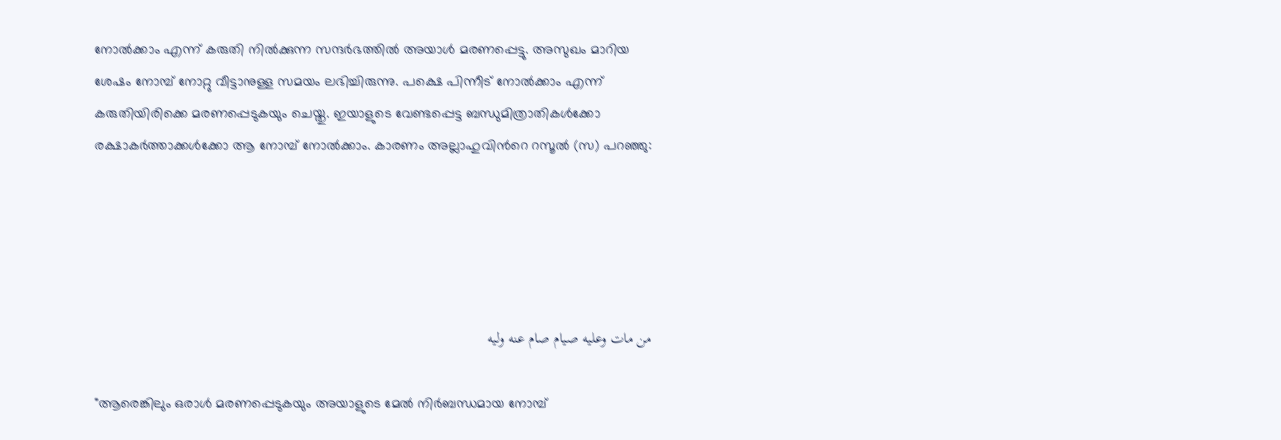നോല്‍ക്കാം എന്ന് കരുതി നില്‍ക്കുന്ന സന്ദര്‍ഭത്തില്‍ അയാള്‍ മരണപ്പെട്ടു. അസുഖം മാറിയ ശേഷം നോമ്പ് നോറ്റു വീട്ടാനുള്ള സമയം ലഭിച്ചിരുന്നു. പക്ഷെ പിന്നീട് നോല്‍ക്കാം എന്ന് കരുതിയിരിക്കെ മരണപ്പെടുകയും ചെയ്തു. ഇയാളുടെ വേണ്ടപ്പെട്ട ബന്ധുമിത്രാതികള്‍ക്കോ രക്ഷാകര്‍ത്താക്കള്‍ക്കോ ആ നോമ്പ് നോല്‍ക്കാം. കാരണം അല്ലാഹുവിന്‍റെ റസൂല്‍ (സ) പറഞ്ഞു:





من مات وعليه صيام صام عنه وليه

"ആരെങ്കിലും ഒരാള്‍ മരണപ്പെടുകയും അയാളുടെ മേല്‍ നിര്‍ബന്ധമായ നോമ്പ്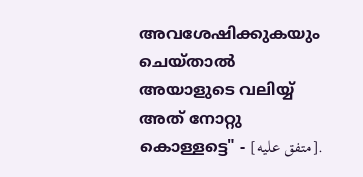അവശേഷിക്കുകയും ചെയ്‌താല്‍ അയാളുടെ വലിയ്യ്‌ അത് നോറ്റു കൊള്ളട്ടെ" - [متفق عليه].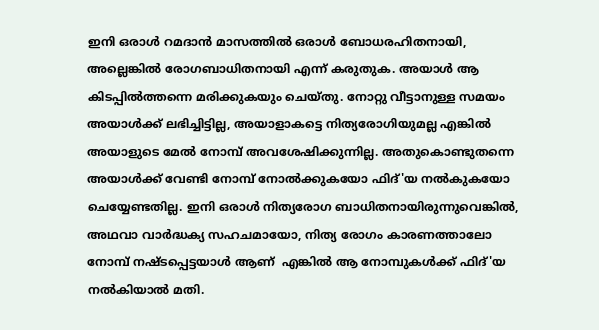ഇനി ഒരാള്‍ റമദാന്‍ മാസത്തില്‍ ഒരാള്‍ ബോധരഹിതനായി, അല്ലെങ്കില്‍ രോഗബാധിതനായി എന്ന് കരുതുക. അയാള്‍ ആ കിടപ്പില്‍ത്തന്നെ മരിക്കുകയും ചെയ്തു. നോറ്റു വീട്ടാനുള്ള സമയം അയാള്‍ക്ക് ലഭിച്ചിട്ടില്ല, അയാളാകട്ടെ നിത്യരോഗിയുമല്ല എങ്കില്‍ അയാളുടെ മേല്‍ നോമ്പ് അവശേഷിക്കുന്നില്ല. അതുകൊണ്ടുതന്നെ അയാള്‍ക്ക് വേണ്ടി നോമ്പ് നോല്‍ക്കുകയോ ഫിദ്'യ നല്‍കുകയോ ചെയ്യേണ്ടതില്ല. ഇനി ഒരാള്‍ നിത്യരോഗ ബാധിതനായിരുന്നുവെങ്കില്‍, അഥവാ വാര്‍ദ്ധക്യ സഹചമായോ, നിത്യ രോഗം കാരണത്താലോ നോമ്പ് നഷ്ടപ്പെട്ടയാള്‍ ആണ്  എങ്കില്‍ ആ നോമ്പുകള്‍ക്ക് ഫിദ്'യ നല്‍കിയാല്‍ മതി.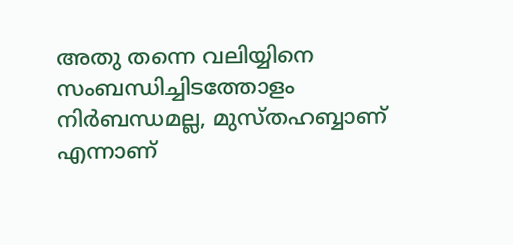അതു തന്നെ വലിയ്യിനെ സംബന്ധിച്ചിടത്തോളം നിർബന്ധമല്ല, മുസ്തഹബ്ബാണ് എന്നാണ്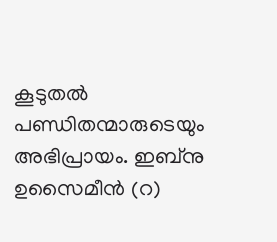കൂടുതൽ പണ്ഡിതന്മാരുടെയും അഭിപ്രായം. ഇബ്നു ഉസൈമീൻ (റ)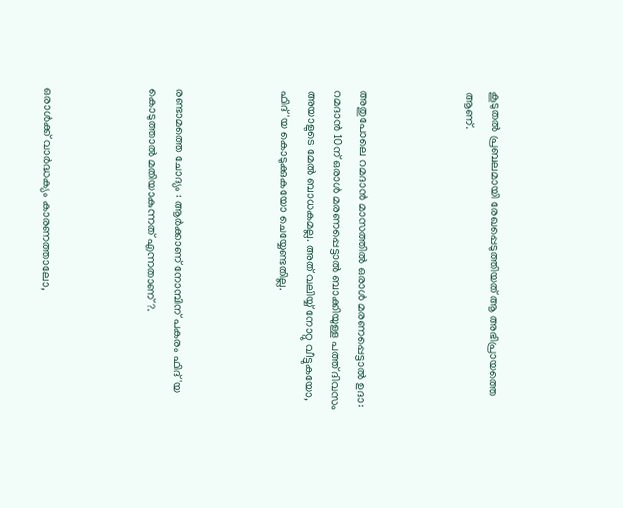കൂടുതൽ പ്രബലമായി രേഖപ്പെടുത്തിയത് ആ അഭിപ്രായത്തെ ആണ്.



അതുപോലെ റമദാന്‍ മാസത്തില്‍ ഒരാള്‍ മരണപ്പെട്ടാല്‍ ഉദാ: റമദാന്‍ 10ന് ഒരാള്‍ മരണപ്പെട്ടാല്‍ ബാക്കിയുള്ള പത്ത് ദിവസം അയാളുടെ മേല്‍ ബാധകമല്ല. അത് വലിയ്യ്‌ നോറ്റു വീട്ടുകയോ, ഫിദ്'യ കൊടുക്കുകയോ ചെയ്യേണ്ടതില്ല.



രണ്ടാമത്തെ ചോദ്യം : ആര്‍ക്കാണ് നോമ്പിന് പകരം ഫിദ്'യ കൊടുത്താല്‍ മതിയാകുന്നത് എന്നതാണ് ?.



ഒരാൾക്ക് വാർദ്ധക്യം കാരണത്താലോ,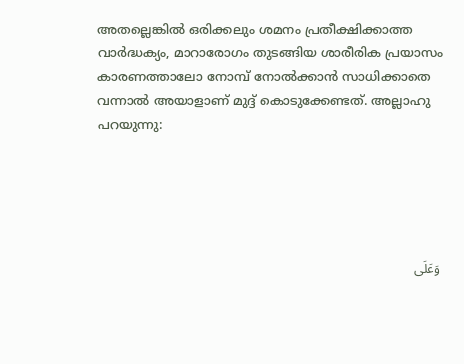അതല്ലെങ്കിൽ ഒരിക്കലും ശമനം പ്രതീക്ഷിക്കാത്ത വാര്‍ദ്ധക്യം, മാറാരോഗം തുടങ്ങിയ ശാരീരിക പ്രയാസം കാരണത്താലോ നോമ്പ് നോല്‍ക്കാൻ സാധിക്കാതെ വന്നാൽ അയാളാണ് മുദ്ദ് കൊടുക്കേണ്ടത്. അല്ലാഹു പറയുന്നു:





 وَعَلَى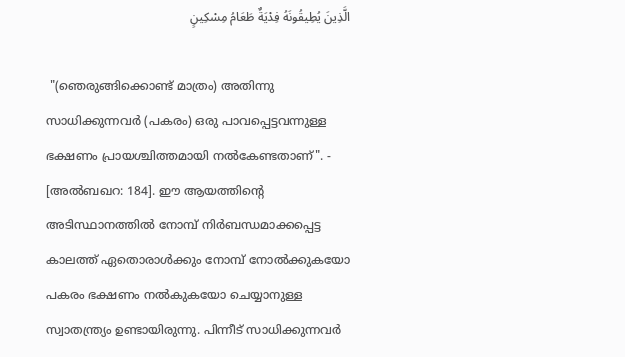الَّذِينَ يُطِيقُونَهُ فِدْيَةٌ طَعَامُ مِسْكِينٍ

 "(ഞെരുങ്ങിക്കൊണ്ട്‌ മാത്രം) അതിന്നു സാധിക്കുന്നവര്‍ (പകരം) ഒരു പാവപ്പെട്ടവന്നുള്ള ഭക്ഷണം പ്രായശ്ചിത്തമായി നല്‍കേണ്ടതാണ്‌". - [അല്‍ബഖറ: 184]. ഈ ആയത്തിന്‍റെ അടിസ്ഥാനത്തില്‍ നോമ്പ് നിര്‍ബന്ധമാക്കപ്പെട്ട കാലത്ത് ഏതൊരാള്‍ക്കും നോമ്പ് നോല്‍ക്കുകയോ പകരം ഭക്ഷണം നല്‍കുകയോ ചെയ്യാനുള്ള സ്വാതന്ത്ര്യം ഉണ്ടായിരുന്നു. പിന്നീട് സാധിക്കുന്നവര്‍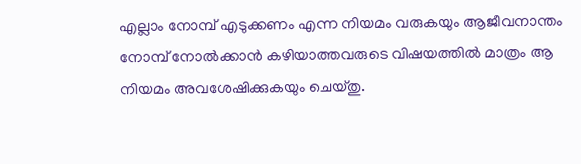എല്ലാം നോമ്പ് എടുക്കണം എന്ന നിയമം വരുകയും ആജീവനാന്തം നോമ്പ് നോല്‍ക്കാന്‍ കഴിയാത്തവരുടെ വിഷയത്തില്‍ മാത്രം ആ നിയമം അവശേഷിക്കുകയും ചെയ്തു.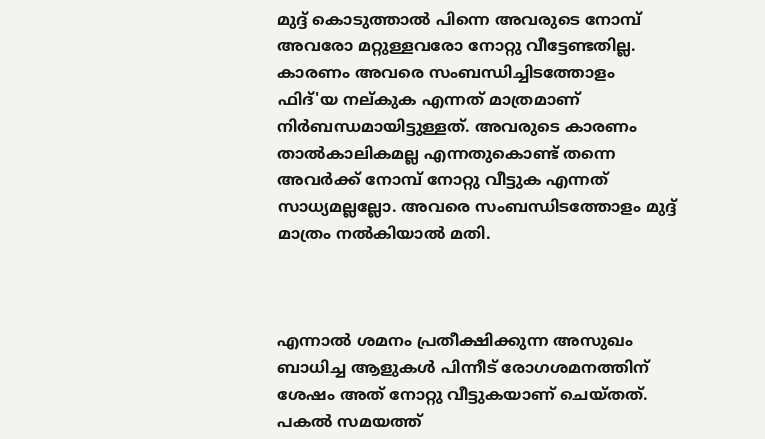മുദ്ദ് കൊടുത്താൽ പിന്നെ അവരുടെ നോമ്പ് അവരോ മറ്റുള്ളവരോ നോറ്റു വീട്ടേണ്ടതില്ല. കാരണം അവരെ സംബന്ധിച്ചിടത്തോളം ഫിദ്'യ നല്കുക എന്നത് മാത്രമാണ് നിർബന്ധമായിട്ടുള്ളത്. അവരുടെ കാരണം താൽകാലികമല്ല എന്നതുകൊണ്ട്‌ തന്നെ അവർക്ക് നോമ്പ് നോറ്റു വീട്ടുക എന്നത് സാധ്യമല്ലല്ലോ. അവരെ സംബന്ധിടത്തോളം മുദ്ദ് മാത്രം നൽകിയാൽ മതി.



എന്നാല്‍ ശമനം പ്രതീക്ഷിക്കുന്ന അസുഖം ബാധിച്ച ആളുകള്‍ പിന്നീട് രോഗശമനത്തിന് ശേഷം അത് നോറ്റു വീട്ടുകയാണ് ചെയ്തത്. പകല്‍ സമയത്ത്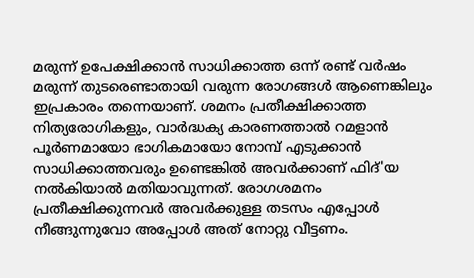മരുന്ന് ഉപേക്ഷിക്കാന്‍ സാധിക്കാത്ത ഒന്ന് രണ്ട് വര്‍ഷം മരുന്ന് തുടരെണ്ടാതായി വരുന്ന രോഗങ്ങള്‍ ആണെങ്കിലും ഇപ്രകാരം തന്നെയാണ്. ശമനം പ്രതീക്ഷിക്കാത്ത നിത്യരോഗികളും, വാര്‍ദ്ധക്യ കാരണത്താല്‍ റമളാന്‍  പൂര്‍ണമായോ ഭാഗികമായോ നോമ്പ് എടുക്കാന്‍ സാധിക്കാത്തവരും ഉണ്ടെങ്കില്‍ അവര്‍ക്കാണ് ഫിദ്'യ നല്‍കിയാല്‍ മതിയാവുന്നത്. രോഗശമനം പ്രതീക്ഷിക്കുന്നവര്‍ അവര്‍ക്കുള്ള തടസം എപ്പോള്‍ നീങ്ങുന്നുവോ അപ്പോള്‍ അത് നോറ്റു വീട്ടണം.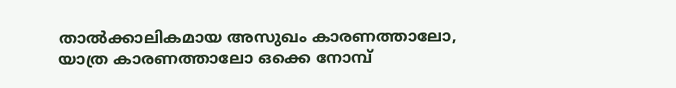താല്‍ക്കാലികമായ അസുഖം കാരണത്താലോ, യാത്ര കാരണത്താലോ ഒക്കെ നോമ്പ്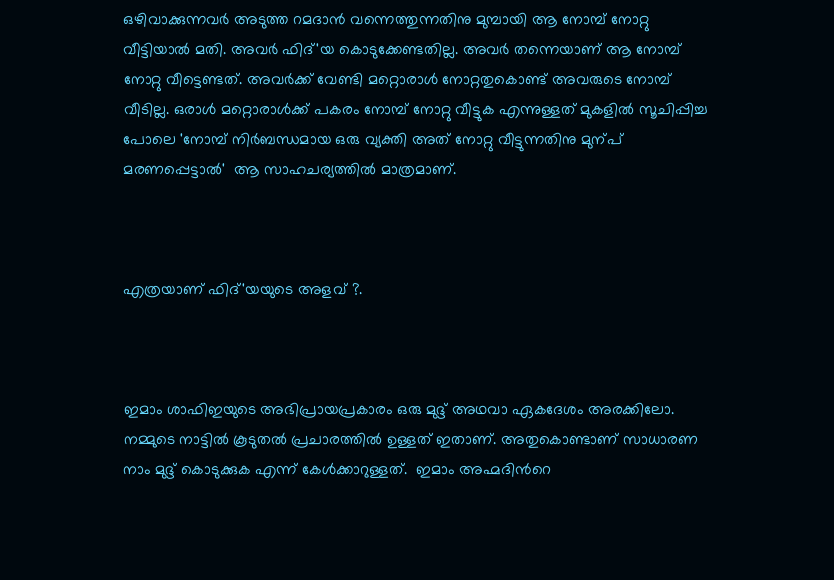ഒഴിവാക്കുന്നവർ അടുത്ത റമദാൻ വന്നെത്തുന്നതിനു മുമ്പായി ആ നോമ്പ് നോറ്റു വീട്ടിയാൽ മതി. അവർ ഫിദ്'യ കൊടുക്കേണ്ടതില്ല. അവർ തന്നെയാണ് ആ നോമ്പ് നോറ്റു വീട്ടെണ്ടത്. അവര്‍ക്ക് വേണ്ടി മറ്റൊരാള്‍ നോറ്റതുകൊണ്ട് അവരുടെ നോമ്പ് വീടില്ല. ഒരാൾ മറ്റൊരാൾക്ക് പകരം നോമ്പ് നോറ്റു വീട്ടുക എന്നുള്ളത് മുകളിൽ സൂചിപ്പിച്ച പോലെ 'നോമ്പ് നിർബന്ധമായ ഒരു വ്യക്തി അത് നോറ്റു വീട്ടുന്നതിനു മുന്പ് മരണപ്പെട്ടാൽ'  ആ സാഹചര്യത്തില്‍ മാത്രമാണ്.



എത്രയാണ് ഫിദ്'യയുടെ അളവ് ?.



ഇമാം ശാഫിഇയുടെ അഭിപ്രായപ്രകാരം ഒരു മുദ്ദ്‌ അഥവാ ഏകദേശം അരക്കിലോ. നമ്മുടെ നാട്ടില്‍ കൂടുതല്‍ പ്രചാരത്തില്‍ ഉള്ളത് ഇതാണ്. അതുകൊണ്ടാണ് സാധാരണ നാം മുദ്ദ്‌ കൊടുക്കുക എന്ന് കേള്‍ക്കാറുള്ളത്.  ഇമാം അഹ്മദിന്‍റെ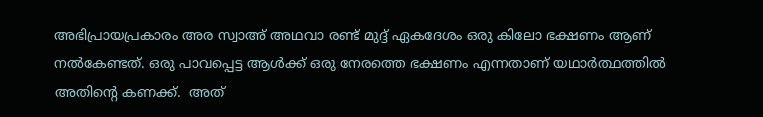അഭിപ്രായപ്രകാരം അര സ്വാഅ് അഥവാ രണ്ട് മുദ്ദ്‌ ഏകദേശം ഒരു കിലോ ഭക്ഷണം ആണ് നല്‍കേണ്ടത്. ഒരു പാവപ്പെട്ട ആള്‍ക്ക് ഒരു നേരത്തെ ഭക്ഷണം എന്നതാണ് യഥാര്‍ത്ഥത്തില്‍ അതിന്‍റെ കണക്ക്.  അത്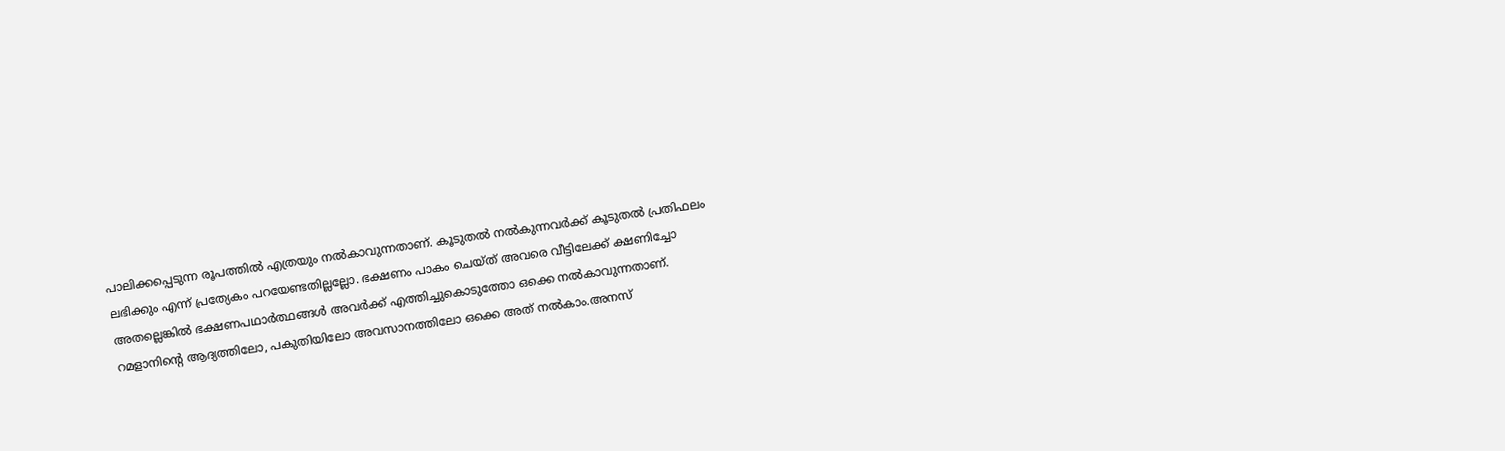പാലിക്കപ്പെടുന്ന രൂപത്തില്‍ എത്രയും നല്‍കാവുന്നതാണ്. കൂടുതല്‍ നല്‍കുന്നവര്‍ക്ക് കൂടുതല്‍ പ്രതിഫലം ലഭിക്കും എന്ന് പ്രത്യേകം പറയേണ്ടതില്ലല്ലോ. ഭക്ഷണം പാകം ചെയ്ത് അവരെ വീട്ടിലേക്ക് ക്ഷണിച്ചോ അതല്ലെങ്കില്‍ ഭക്ഷണപഥാര്‍ത്ഥങ്ങള്‍ അവര്‍ക്ക് എത്തിച്ചുകൊടുത്തോ ഒക്കെ നല്‍കാവുന്നതാണ്. റമളാനിന്‍റെ ആദ്യത്തിലോ, പകുതിയിലോ അവസാനത്തിലോ ഒക്കെ അത് നല്‍കാം.അനസ്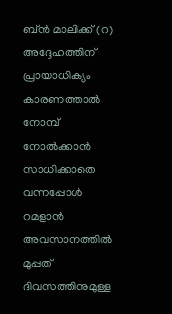ബ്ന്‍ മാലിക്ക് (റ) അദ്ദേഹത്തിന് പ്രായാധിക്യം കാരണത്താല്‍ നോമ്പ് നോല്‍ക്കാന്‍ സാധിക്കാതെ വന്നപ്പോള്‍ റമളാന്‍ അവസാനത്തില്‍ മുപ്പത് ദിവസത്തിനുമുള്ള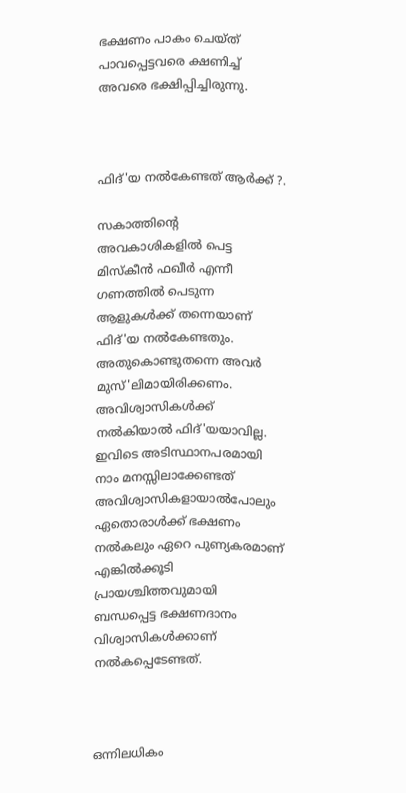ഭക്ഷണം പാകം ചെയ്ത് പാവപ്പെട്ടവരെ ക്ഷണിച്ച് അവരെ ഭക്ഷിപ്പിച്ചിരുന്നു.



ഫിദ്'യ നല്‍കേണ്ടത് ആര്‍ക്ക് ?.

സകാത്തിന്‍റെ അവകാശികളില്‍ പെട്ട മിസ്കീന്‍ ഫഖീര്‍ എന്നീ ഗണത്തില്‍ പെടുന്ന ആളുകള്‍ക്ക് തന്നെയാണ് ഫിദ്'യ നല്‍കേണ്ടതും. അതുകൊണ്ടുതന്നെ അവര്‍ മുസ്'ലിമായിരിക്കണം. അവിശ്വാസികള്‍ക്ക്‌ നല്‍കിയാല്‍ ഫിദ്'യയാവില്ല.  ഇവിടെ അടിസ്ഥാനപരമായി നാം മനസ്സിലാക്കേണ്ടത് അവിശ്വാസികളായാല്‍പോലും ഏതൊരാള്‍ക്ക് ഭക്ഷണം നല്‍കലും ഏറെ പുണ്യകരമാണ് എങ്കില്‍ക്കൂടി പ്രായശ്ചിത്തവുമായി ബന്ധപ്പെട്ട ഭക്ഷണദാനം വിശ്വാസികള്‍ക്കാണ് നല്‍കപ്പെടേണ്ടത്.



ഒന്നിലധികം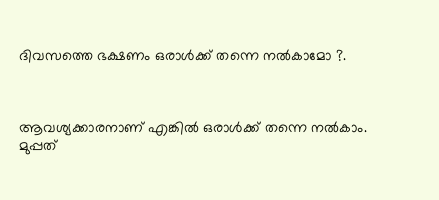ദിവസത്തെ ഭക്ഷണം ഒരാള്‍ക്ക് തന്നെ നല്‍കാമോ ?.



ആവശ്യക്കാരനാണ് എങ്കില്‍ ഒരാള്‍ക്ക് തന്നെ നല്‍കാം. മുപ്പത്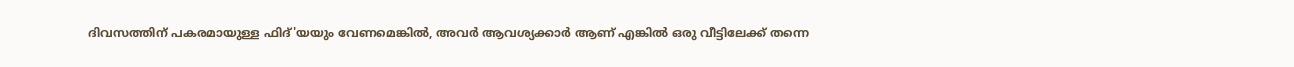ദിവസത്തിന് പകരമായുള്ള ഫിദ്'യയും വേണമെങ്കില്‍, അവര്‍ ആവശ്യക്കാര്‍ ആണ് എങ്കില്‍ ഒരു വീട്ടിലേക്ക് തന്നെ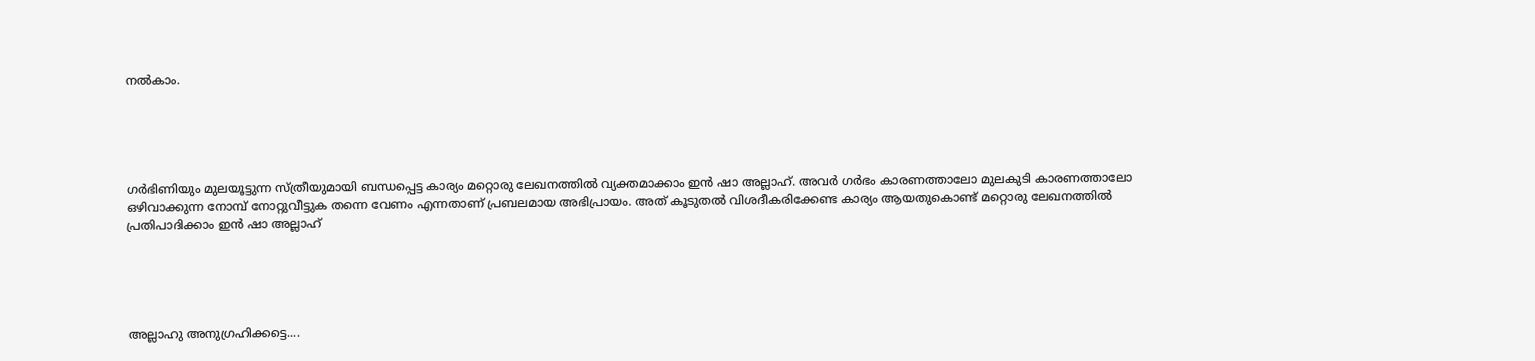നല്‍കാം.





ഗര്‍ഭിണിയും മുലയൂട്ടുന്ന സ്ത്രീയുമായി ബന്ധപ്പെട്ട കാര്യം മറ്റൊരു ലേഖനത്തില്‍ വ്യക്തമാക്കാം ഇന്‍ ഷാ അല്ലാഹ്. അവര്‍ ഗര്‍ഭം കാരണത്താലോ മുലകുടി കാരണത്താലോ ഒഴിവാക്കുന്ന നോമ്പ് നോറ്റുവീട്ടുക തന്നെ വേണം എന്നതാണ് പ്രബലമായ അഭിപ്രായം. അത് കൂടുതല്‍ വിശദീകരിക്കേണ്ട കാര്യം ആയതുകൊണ്ട് മറ്റൊരു ലേഖനത്തില്‍ പ്രതിപാദിക്കാം ഇന്‍ ഷാ അല്ലാഹ്





അല്ലാഹു അനുഗ്രഹിക്കട്ടെ....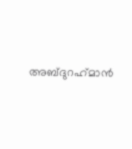അബ്ദുറഹ്‌മാൻ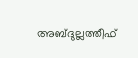അബ്ദുല്ലത്തീഫ്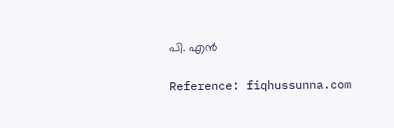പി. എൻ

Reference: fiqhussunna.com